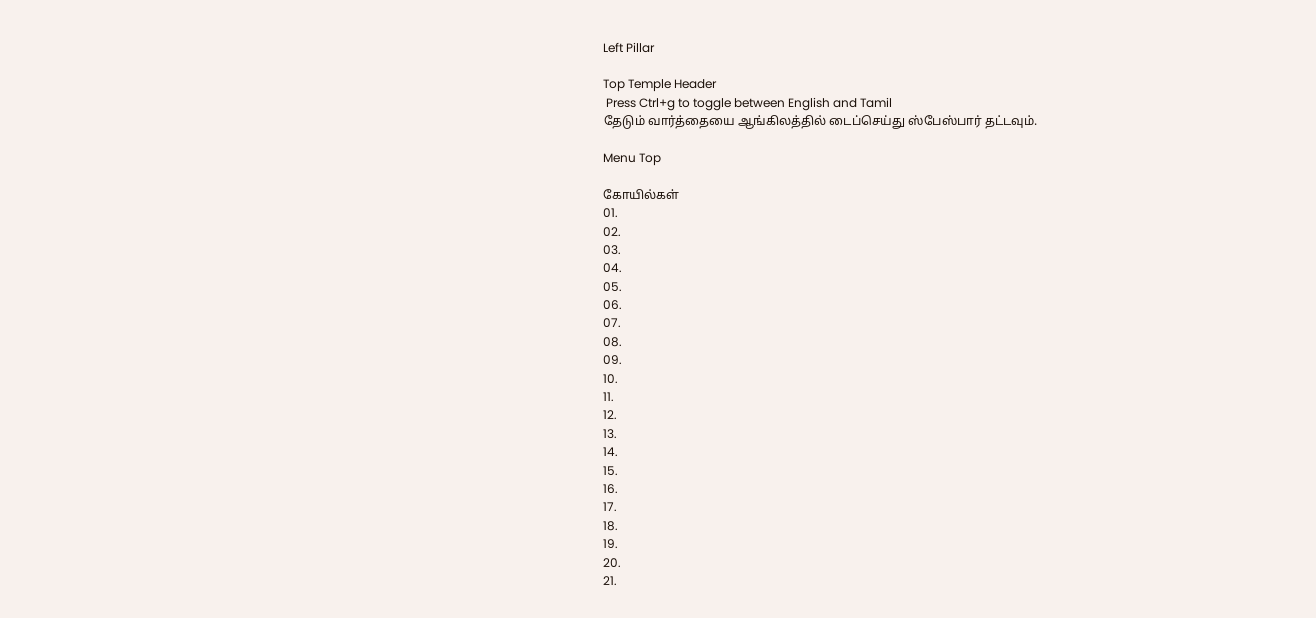Left Pillar

Top Temple Header
 Press Ctrl+g to toggle between English and Tamil
தேடும் வார்த்தையை ஆங்கிலத்தில் டைப்செய்து ஸ்பேஸ்பார் தட்டவும்.

Menu Top

கோயில்கள்
01.
02.
03.
04.
05.
06.
07.
08.
09.
10.
11.
12.
13.
14.
15.
16.
17.
18.
19.
20.
21.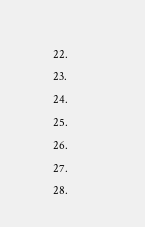22.
23.
24.
25.
26.
27.
28.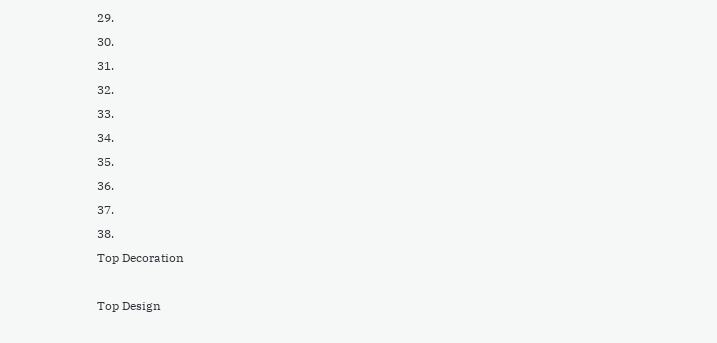29.
30.
31.
32.
33.
34.
35.
36.
37.
38.
Top Decoration

Top Design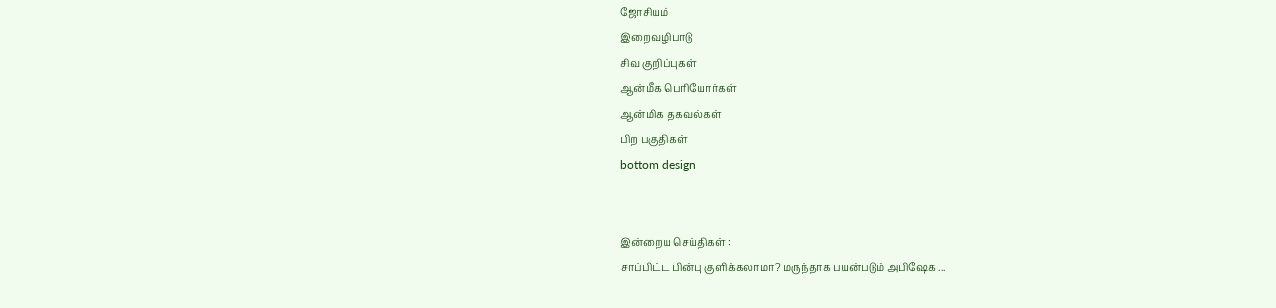ஜோசியம்
இறைவழிபாடு
சிவ குறிப்புகள்
ஆன்மீக பெரியோர்கள்
ஆன்மிக தகவல்கள்
பிற பகுதிகள்
bottom design


இன்றைய செய்திகள் :
சாப்பிட்ட பின்பு குளிக்கலாமா? மருந்தாக பயன்படும் அபிஷேக ...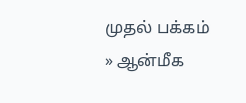முதல் பக்கம் » ஆன்மீக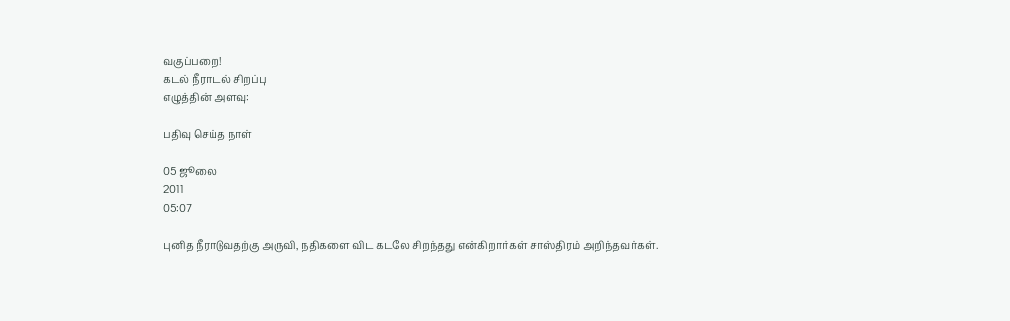வகுப்பறை!
கடல் நீராடல் சிறப்பு
எழுத்தின் அளவு:

பதிவு செய்த நாள்

05 ஜூலை
2011
05:07

புனித நீராடுவதற்கு அருவி, நதிகளை விட கடலே சிறந்தது என்கிறார்கள் சாஸ்திரம் அறிந்தவர்கள்.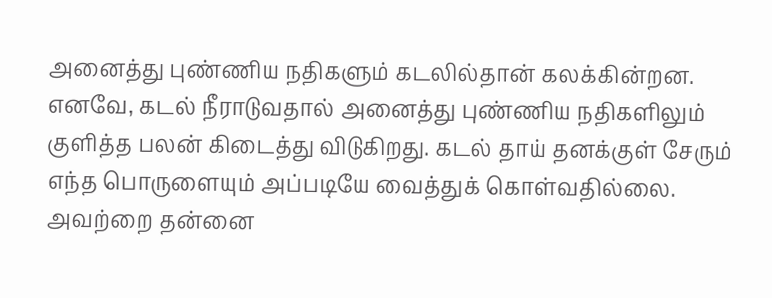அனைத்து புண்ணிய நதிகளும் கடலில்தான் கலக்கின்றன. எனவே, கடல் நீராடுவதால் அனைத்து புண்ணிய நதிகளிலும் குளித்த பலன் கிடைத்து விடுகிறது. கடல் தாய் தனக்குள் சேரும் எந்த பொருளையும் அப்படியே வைத்துக் கொள்வதில்லை. அவற்றை தன்னை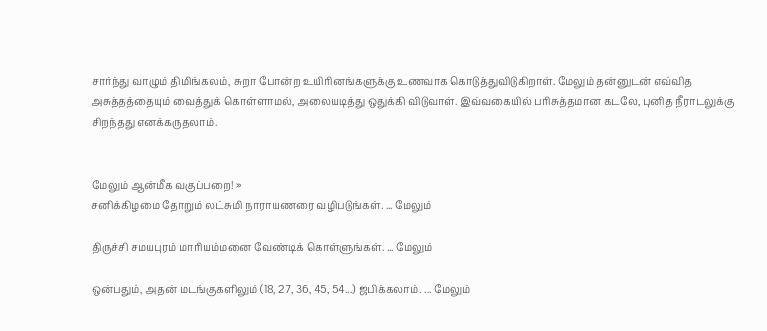சார்ந்து வாழும் திமிங்கலம், சுறா போன்ற உயிரினங்களுக்கு உணவாக கொடுத்துவிடுகிறாள். மேலும் தன்னுடன் எவ்வித அசுத்தத்தையும் வைத்துக் கொள்ளாமல், அலையடித்து ஒதுக்கி விடுவாள். இவ்வகையில் பரிசுத்தமான கடலே, புனித நீராடலுக்கு சிறந்தது எனக்கருதலாம்.


மேலும் ஆன்மீக வகுப்பறை! »
சனிக்கிழமை தோறும் லட்சுமி நாராயணரை வழிபடுங்கள். ... மேலும்

திருச்சி சமயபுரம் மாரியம்மனை வேண்டிக் கொள்ளுங்கள். ... மேலும்

ஒன்பதும், அதன் மடங்குகளிலும் (18, 27, 36, 45, 54...) ஜபிக்கலாம். ... மேலும்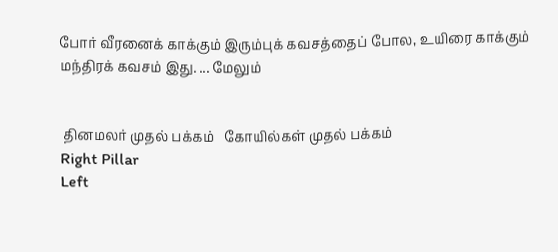போர் வீரனைக் காக்கும் இரும்புக் கவசத்தைப் போல, உயிரை காக்கும் மந்திரக் கவசம் இது. ... மேலும்


 தினமலர் முதல் பக்கம்   கோயில்கள் முதல் பக்கம்
Right Pillar
Left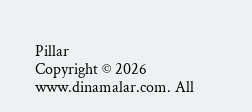Pillar
Copyright © 2026 www.dinamalar.com. All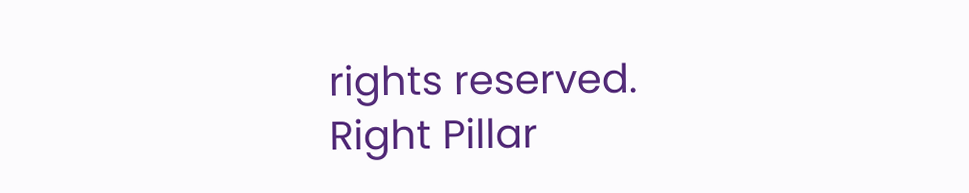rights reserved.
Right Pillar